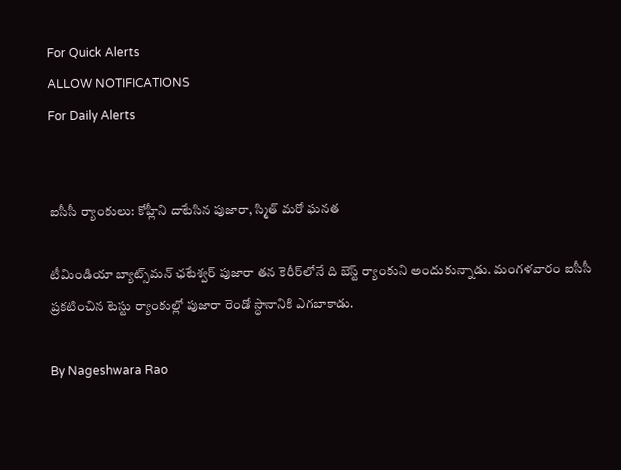For Quick Alerts
ALLOW NOTIFICATIONS
For Daily Alerts


ఐసీసీ ర్యాంకులు: కోహ్లీని దాటేసిన పుజారా, స్మిత్ మరో ఘనత

టీమిండియా బ్యాట్స్‌మన్ ఛటేశ్వర్ పుజారా తన కెరీర్‌లోనే ది బెస్ట్ ర్యాంకుని అందుకున్నాడు. మంగళవారం ఐసీసీ ప్రకటించిన టెస్టు ర్యాంకుల్లో పుజారా రెండో స్ధానానికి ఎగబాకాడు.

By Nageshwara Rao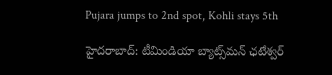Pujara jumps to 2nd spot, Kohli stays 5th

హైదరాబాద్: టీమిండియా బ్యాట్స్‌మన్ ఛటేశ్వర్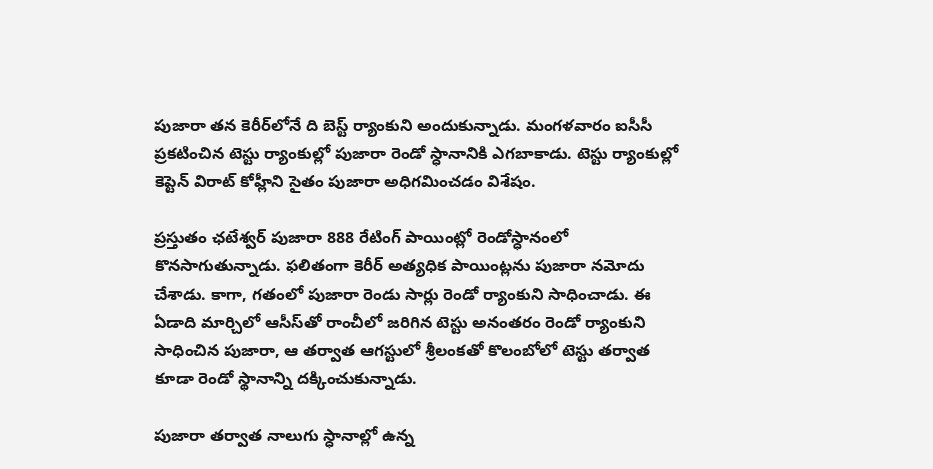పుజారా తన కెరీర్‌లోనే ది బెస్ట్ ర్యాంకుని అందుకున్నాడు. మంగళవారం ఐసీసీ ప్రకటించిన టెస్టు ర్యాంకుల్లో పుజారా రెండో స్ధానానికి ఎగబాకాడు. టెస్టు ర్యాంకుల్లో కెప్టెన్ విరాట్ కోహ్లీని సైతం పుజారా అధిగమించడం విశేషం.

ప్రస్తుతం ఛటేశ్వర్ పుజారా 888 రేటింగ్ పాయింట్లో రెండోస్ధానంలో కొనసాగుతున్నాడు. ఫలితంగా కెరీర్‌ అత్యధిక పాయింట్లను పుజారా నమోదు చేశాడు. కాగా, గతంలో పుజారా రెండు సార్లు రెండో ర్యాంకుని సాధించాడు. ఈ ఏడాది మార్చిలో ఆసీస్‌తో రాంచీలో జరిగిన టెస్టు అనంతరం రెండో ర్యాంకుని సాధించిన పుజారా, ఆ తర్వాత ఆగస్టులో శ్రీలంకతో కొలంబోలో టెస్టు తర్వాత కూడా రెండో స్థానాన్ని దక్కించుకున్నాడు.

పుజారా తర్వాత నాలుగు స్ధానాల్లో ఉన్న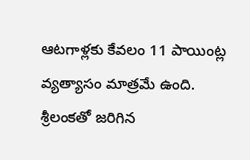ఆటగాళ్లకు కేవలం 11 పాయింట్ల వ్యత్యాసం మాత్రమే ఉంది. శ్రీలంకతో జరిగిన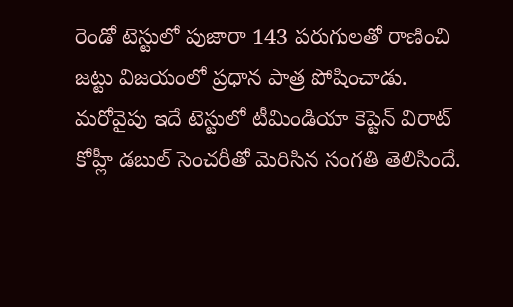రెండో టెస్టులో పుజారా 143 పరుగులతో రాణించి జట్టు విజయంలో ప్రధాన పాత్ర పోషించాడు. మరోవైపు ఇదే టెస్టులో టీమిండియా కెప్టెన్ విరాట్ కోహ్లీ డబుల్ సెంచరీతో మెరిసిన సంగతి తెలిసిందే.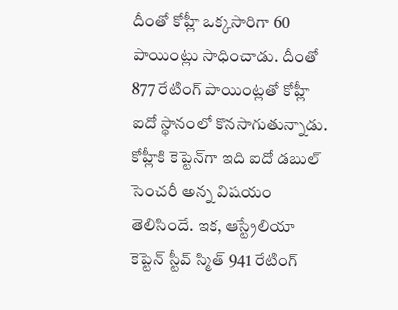దీంతో కోహ్లీ ఒక్కసారిగా 60 పాయింట్లు సాధించాడు. దీంతో 877 రేటింగ్ పాయింట్లతో కోహ్లీ ఐదో స్థానంలో కొనసాగుతున్నాడు. కోహ్లీకి కెప్టెన్‌గా ఇది ఐదో డబుల్ సెంచరీ అన్న విషయం తెలిసిందే. ఇక, ఆస్ట్రేలియా కెప్టెన్ స్టీవ్ స్మిత్ 941 రేటింగ్‌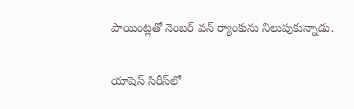పాయింట్లతో నెంబర్ వన్‌ ర్యాంకును నిలుపుకున్నాడు.

యాషెస్‌ సిరీస్‌లో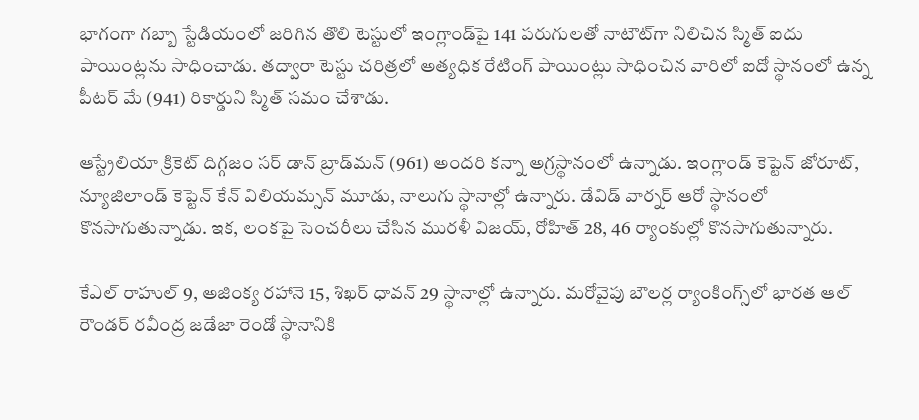భాగంగా గబ్బా స్టేడియంలో జరిగిన తొలి టెస్టులో ఇంగ్లాండ్‌పై 141 పరుగులతో నాటౌట్‌గా నిలిచిన స్మిత్ ఐదు పాయింట్లను సాధించాడు. తద్వారా టెస్టు చరిత్రలో అత్యధిక రేటింగ్‌ పాయింట్లు సాధించిన వారిలో ఐదో స్థానంలో ఉన్న పీటర్‌ మే (941) రికార్డుని స్మిత్ సమం చేశాడు.

ఆస్ట్రేలియా క్రికెట్ దిగ్గజం సర్‌ డాన్‌ బ్రాడ్‌మన్‌ (961) అందరి కన్నా అగ్రస్థానంలో ఉన్నాడు. ఇంగ్లాండ్‌ కెప్టెన్‌ జోరూట్‌, న్యూజిలాండ్‌ కెప్టెన్ కేన్‌ విలియమ్సన్‌ మూడు, నాలుగు స్థానాల్లో ఉన్నారు. డేవిడ్‌ వార్నర్‌ ఆరో స్థానంలో కొనసాగుతున్నాడు. ఇక, లంకపై సెంచరీలు చేసిన మురళీ విజయ్‌, రోహిత్‌ 28, 46 ర్యాంకుల్లో కొనసాగుతున్నారు.

కేఎల్‌ రాహుల్‌ 9, అజింక్య రహానె 15, శిఖర్‌ ధావన్‌ 29 స్థానాల్లో ఉన్నారు. మరోవైపు బౌలర‍్ల ర్యాంకింగ్స్‌లో భారత ఆల్‌ రౌండర్‌ రవీంద్ర జడేజా రెండో స్థానానికి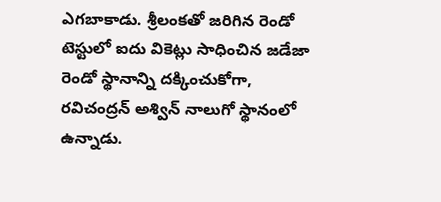ఎగబాకాడు. శ్రీలంకతో జరిగిన రెండో టెస్టులో ఐదు వికెట్లు సాధించిన జడేజా రెండో స్థానాన్ని దక్కించుకోగా, రవిచంద్రన్‌ అశ్విన్‌ నాలుగో స్థానంలో ఉన్నాడు.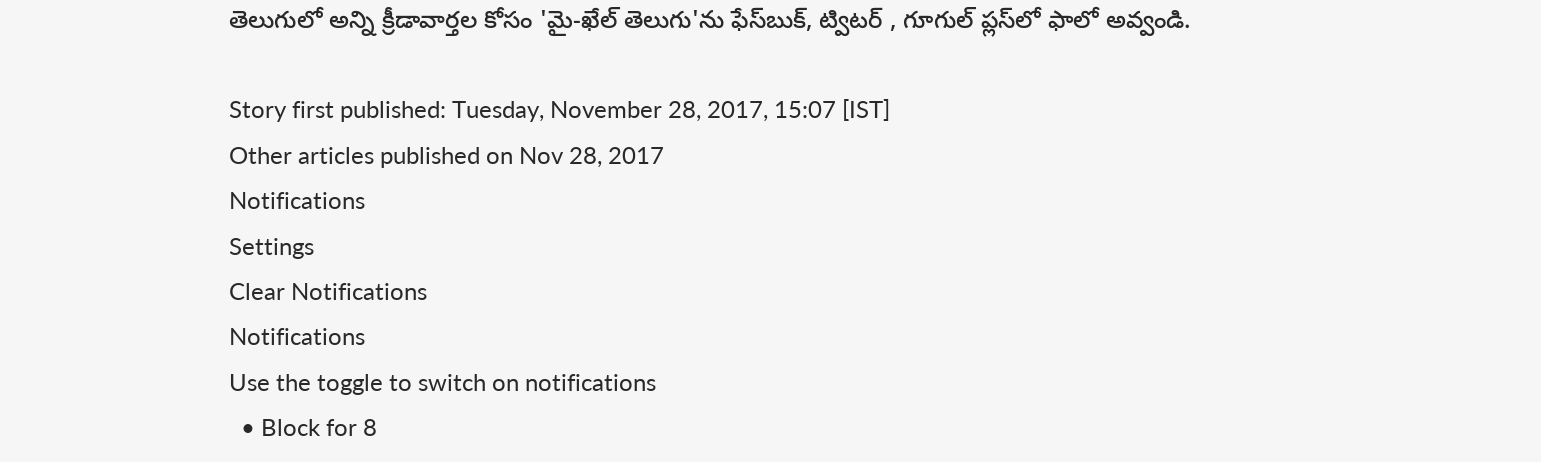తెలుగులో అన్ని క్రీడావార్తల కోసం 'మై-ఖేల్ తెలుగు'ను ఫేస్‌బుక్, ట్విటర్ , గూగుల్ ప్లస్‌లో ఫాలో అవ్వండి.

Story first published: Tuesday, November 28, 2017, 15:07 [IST]
Other articles published on Nov 28, 2017
Notifications
Settings
Clear Notifications
Notifications
Use the toggle to switch on notifications
  • Block for 8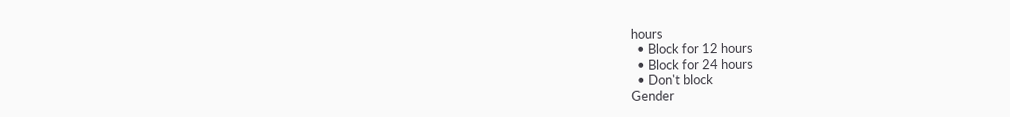hours
  • Block for 12 hours
  • Block for 24 hours
  • Don't block
Gender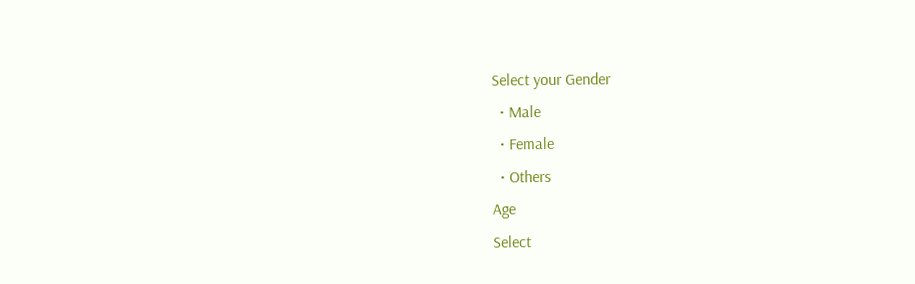Select your Gender
  • Male
  • Female
  • Others
Age
Select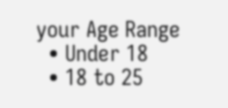your Age Range
  • Under 18
  • 18 to 25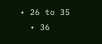• 26 to 35
  • 36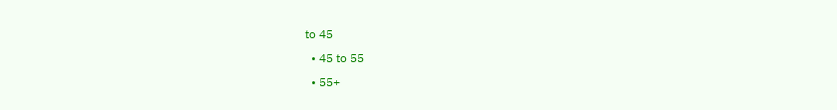to 45
  • 45 to 55
  • 55+